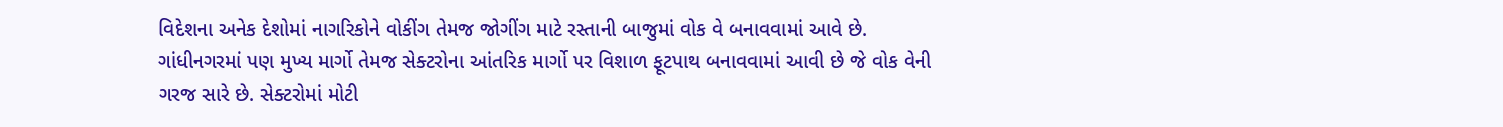વિદેશના અનેક દેશોમાં નાગરિકોને વોકીંગ તેમજ જોગીંગ માટે રસ્તાની બાજુમાં વોક વે બનાવવામાં આવે છે. ગાંધીનગરમાં પણ મુખ્ય માર્ગો તેમજ સેક્ટરોના આંતરિક માર્ગો પર વિશાળ ફૂટપાથ બનાવવામાં આવી છે જે વોક વેની ગરજ સારે છે. સેક્ટરોમાં મોટી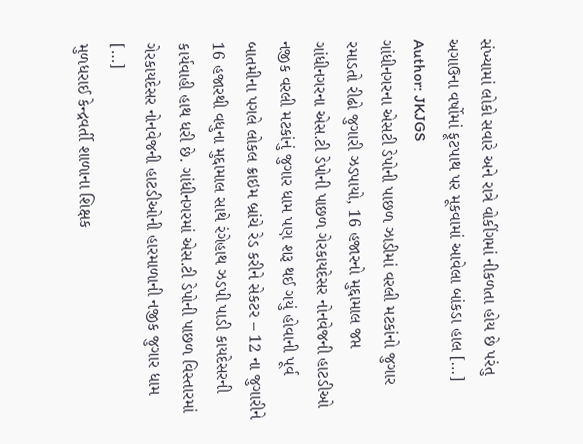સંખ્યામાં લોકો સવારે અને રાત્રે વોકીંગમાં નીકળતા હોય છે પરંતુ અગાઉના વર્ષોમાં ફૂટપાથ પર મૂકવામાં આવેલા બાંકડા હાલ […]
Author: JKJGS
ગાંધીનગરના એસટી ડેપોની પાછળ ઝાડીમાં વરલી મટકાંનો જુગાર રમાડતો રીઢો જુગારી ઝડપાયો, 16 હજારનો મુદ્દામાલ જપ્ત
ગાંધીનગરના એસ.ટી ડેપોની પાછળ ગેરકાયદેસર નોનવેજની હાટડીઓ નજીક વરલી મટકાંનું જુગાર ધામ પણ શરૂ થઈ ગયું હોવાની પૂર્વ બાતમીના પગલે લોકલ ક્રાઇમ બ્રાંચે રેડ કરીને સેકટર – 12 ના જુગારીને 16 હજારથી વધુના મુદ્દામાલ સાથે રંગેહાથ ઝડપી પાડી કાયદેસરની કાર્યવાહી હાથ ધરી છે. ગાંધીનગરમાં એસ.ટી ડેપોની પાછળ વિસ્તારમાં ગેરકાયદેસર નોનવેજની હાટડીઓની હારમાળાની નજીક જુગાર ધામ […]
મુળધરાઈ કેન્દ્રવર્તી શાળાના શિક્ષક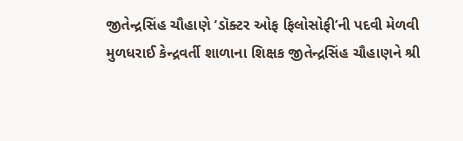જીતેન્દ્રસિંહ ચૌહાણે ‘ડૉક્ટર ઓફ ફિલોસોફી’ની પદવી મેળવી
મુળધરાઈ કેન્દ્રવર્તી શાળાના શિક્ષક જીતેન્દ્રસિંહ ચૌહાણને શ્રી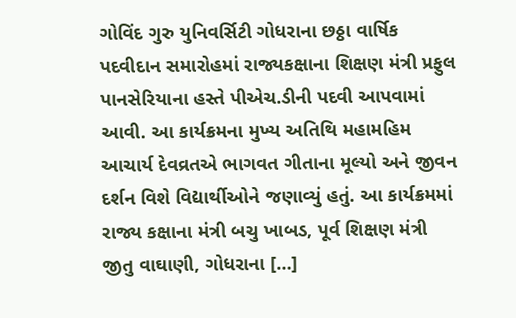ગોવિંદ ગુરુ યુનિવર્સિટી ગોધરાના છઠ્ઠા વાર્ષિક પદવીદાન સમારોહમાં રાજ્યકક્ષાના શિક્ષણ મંત્રી પ્રફુલ પાનસેરિયાના હસ્તે પીએચ.ડીની પદવી આપવામાં આવી. આ કાર્યક્રમના મુખ્ય અતિથિ મહામહિમ આચાર્ય દેવવ્રતએ ભાગવત ગીતાના મૂલ્યો અને જીવન દર્શન વિશે વિદ્યાર્થીઓને જણાવ્યું હતું. આ કાર્યક્રમમાં રાજ્ય કક્ષાના મંત્રી બચુ ખાબડ, પૂર્વ શિક્ષણ મંત્રી જીતુ વાઘાણી, ગોધરાના […]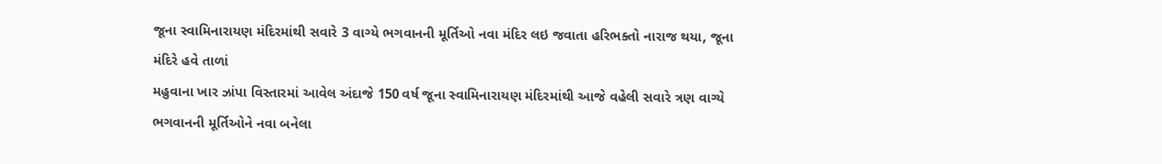જૂના સ્વામિનારાયણ મંદિરમાંથી સવારે 3 વાગ્યે ભગવાનની મૂર્તિઓ નવા મંદિર લઇ જવાતા હરિભક્તો નારાજ થયા, જૂના મંદિરે હવે તાળાં
મહુવાના ખાર ઝાંપા વિસ્તારમાં આવેલ અંદાજે 150 વર્ષ જૂના સ્વામિનારાયણ મંદિરમાંથી આજે વહેલી સવારે ત્રણ વાગ્યે ભગવાનની મૂર્તિઓને નવા બનેલા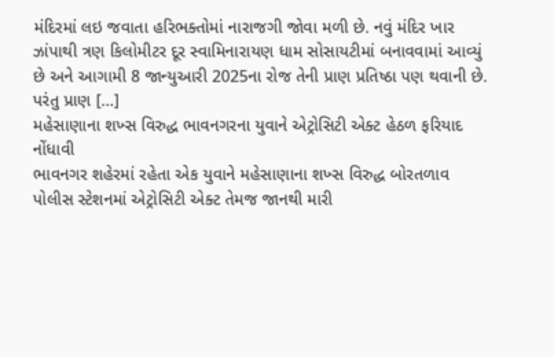મંદિરમાં લઇ જવાતા હરિભક્તોમાં નારાજગી જોવા મળી છે. નવું મંદિર ખાર ઝાંપાથી ત્રણ કિલોમીટર દૂર સ્વામિનારાયણ ધામ સોસાયટીમાં બનાવવામાં આવ્યું છે અને આગામી 8 જાન્યુઆરી 2025ના રોજ તેની પ્રાણ પ્રતિષ્ઠા પણ થવાની છે. પરંતુ પ્રાણ […]
મહેસાણાના શખ્સ વિરુદ્ધ ભાવનગરના યુવાને એટ્રોસિટી એક્ટ હેઠળ ફરિયાદ નોંધાવી
ભાવનગર શહેરમાં રહેતા એક યુવાને મહેસાણાના શખ્સ વિરુદ્ધ બોરતળાવ પોલીસ સ્ટેશનમાં એટ્રોસિટી એક્ટ તેમજ જાનથી મારી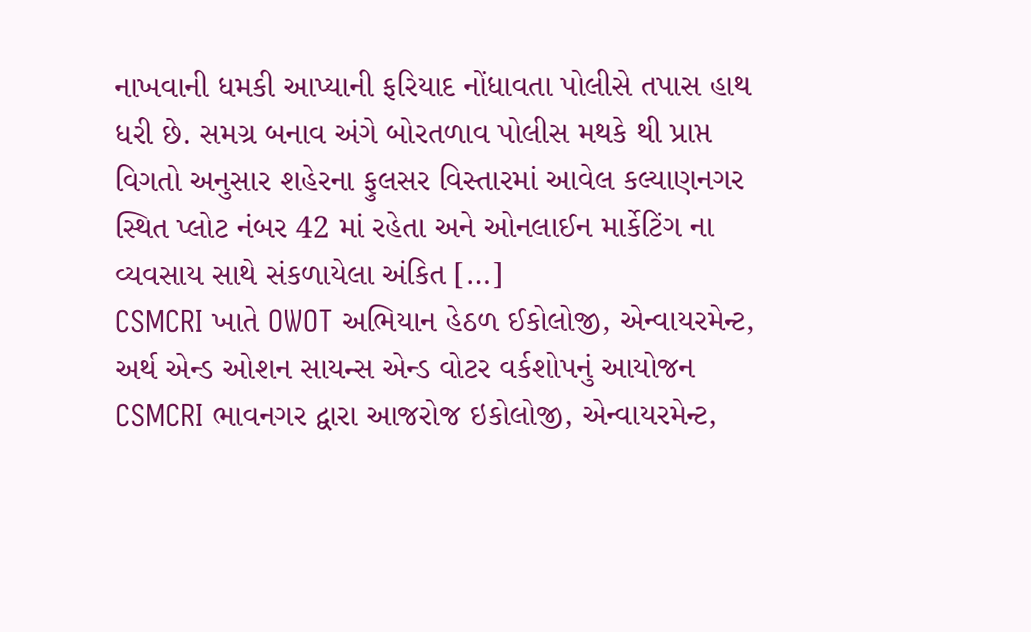નાખવાની ધમકી આપ્યાની ફરિયાદ નોંધાવતા પોલીસે તપાસ હાથ ધરી છે. સમગ્ર બનાવ અંગે બોરતળાવ પોલીસ મથકે થી પ્રાપ્ત વિગતો અનુસાર શહેરના ફુલસર વિસ્તારમાં આવેલ કલ્યાણનગર સ્થિત પ્લોટ નંબર 42 માં રહેતા અને ઓનલાઈન માર્કેટિંગ ના વ્યવસાય સાથે સંકળાયેલા અંકિત […]
CSMCRI ખાતે OWOT અભિયાન હેઠળ ઈકોલોજી, એન્વાયરમેન્ટ, અર્થ એન્ડ ઓશન સાયન્સ એન્ડ વોટર વર્કશોપનું આયોજન
CSMCRI ભાવનગર દ્વારા આજરોજ ઇકોલોજી, એન્વાયરમેન્ટ,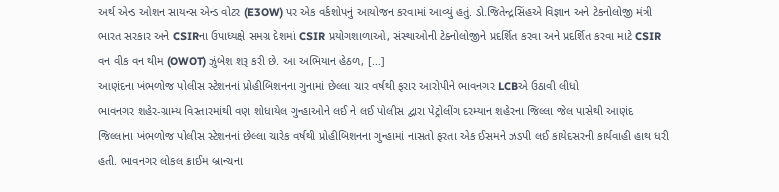અર્થ એન્ડ ઓશન સાયન્સ એન્ડ વોટર (E3OW) પર એક વર્કશોપનું આયોજન કરવામાં આવ્યું હતું. ડો.જિતેન્દ્રસિંહએ વિજ્ઞાન અને ટેકનોલોજી મંત્રી ભારત સરકાર અને CSIRના ઉપાધ્યક્ષે સમગ્ર દેશમાં CSIR પ્રયોગશાળાઓ, સંસ્થાઓની ટેક્નોલોજીને પ્રદર્શિત કરવા અને પ્રદર્શિત કરવા માટે CSIR વન વીક વન થીમ (OWOT) ઝુંબેશ શરૂ કરી છે. આ અભિયાન હેઠળ, […]
આણંદના ખંભળોજ પોલીસ સ્ટેશનનાં પ્રોહીબિશનના ગુનામાં છેલ્લા ચાર વર્ષથી ફરાર આરોપીને ભાવનગર LCBએ ઉઠાવી લીધો
ભાવનગર શહેર-ગ્રામ્ય વિસ્તારમાંથી વણ શોધાયેલ ગુન્હાઓને લઈ ને લઈ પોલીસ દ્વારા પેટ્રોલીંગ દરમ્યાન શહેરના જિલ્લા જેલ પાસેથી આણંદ જિલ્લાના ખંભળોજ પોલીસ સ્ટેશનનાં છેલ્લા ચારેક વર્ષથી પ્રોહીબિશનના ગુન્હામાં નાસતો ફરતા એક ઈસમને ઝડપી લઈ કાયેદસરની કાર્યવાહી હાથ ધરી હતી. ભાવનગર લોકલ ક્રાઈમ બ્રાન્ચના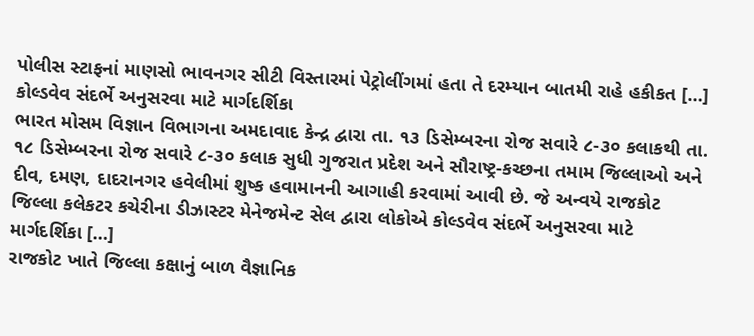પોલીસ સ્ટાફનાં માણસો ભાવનગર સીટી વિસ્તારમાં પેટ્રોલીંગમાં હતા તે દરમ્યાન બાતમી રાહે હકીકત […]
કોલ્ડવેવ સંદર્ભે અનુસરવા માટે માર્ગદર્શિકા
ભારત મોસમ વિજ્ઞાન વિભાગના અમદાવાદ કેન્દ્ર દ્વારા તા. ૧૩ ડિસેમ્બરના રોજ સવારે ૮-૩૦ કલાકથી તા. ૧૮ ડિસેમ્બરના રોજ સવારે ૮-૩૦ કલાક સુધી ગુજરાત પ્રદેશ અને સૌરાષ્ટ્ર-કચ્છના તમામ જિલ્લાઓ અને દીવ, દમણ, દાદરાનગર હવેલીમાં શુષ્ક હવામાનની આગાહી કરવામાં આવી છે. જે અન્વયે રાજકોટ જિલ્લા કલેકટર કચેરીના ડીઝાસ્ટર મેનેજમેન્ટ સેલ દ્વારા લોકોએ કોલ્ડવેવ સંદર્ભે અનુસરવા માટે માર્ગદર્શિકા […]
રાજકોટ ખાતે જિલ્લા કક્ષાનું બાળ વૈજ્ઞાનિક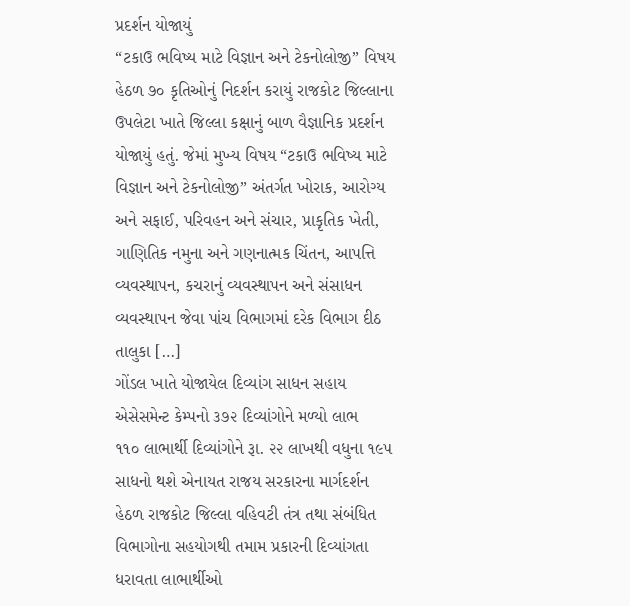પ્રદર્શન યોજાયું
“ટકાઉ ભવિષ્ય માટે વિજ્ઞાન અને ટેકનોલોજી” વિષય હેઠળ ૭૦ કૃતિઓનું નિદર્શન કરાયું રાજકોટ જિલ્લાના ઉપલેટા ખાતે જિલ્લા કક્ષાનું બાળ વૈજ્ઞાનિક પ્રદર્શન યોજાયું હતું. જેમાં મુખ્ય વિષય “ટકાઉ ભવિષ્ય માટે વિજ્ઞાન અને ટેકનોલોજી” અંતર્ગત ખોરાક, આરોગ્ય અને સફાઈ, પરિવહન અને સંચાર, પ્રાકૃતિક ખેતી, ગાણિતિક નમુના અને ગણનાત્મક ચિંતન, આપત્તિ વ્યવસ્થાપન, કચરાનું વ્યવસ્થાપન અને સંસાધન વ્યવસ્થાપન જેવા પાંચ વિભાગમાં દરેક વિભાગ દીઠ તાલુકા […]
ગોંડલ ખાતે યોજાયેલ દિવ્યાંગ સાધન સહાય એસેસમેન્ટ કેમ્પનો ૩૭૨ દિવ્યાંગોને મળ્યો લાભ
૧૧૦ લાભાર્થી દિવ્યાંગોને રૂા. ૨૨ લાખથી વધુના ૧૯૫ સાધનો થશે એનાયત રાજય સરકારના માર્ગદર્શન હેઠળ રાજકોટ જિલ્લા વહિવટી તંત્ર તથા સંબંધિત વિભાગોના સહયોગથી તમામ પ્રકારની દિવ્યાંગતા ધરાવતા લાભાર્થીઓ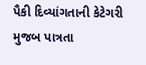પૈકી દિવ્યાંગતાની કેટેગરી મુજબ પાત્રતા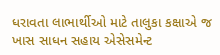ધરાવતા લાભાર્થીઓ માટે તાલુકા કક્ષાએ જ ખાસ સાધન સહાય એસેસમેન્ટ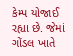કેમ્પ યોજાઈ રહ્યા છે. જેમાં ગોંડલ ખાતે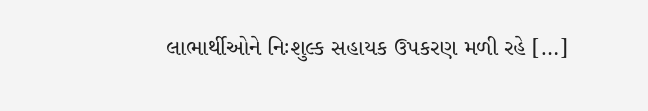લાભાર્થીઓને નિઃશુલ્ક સહાયક ઉપકરણ મળી રહે […]